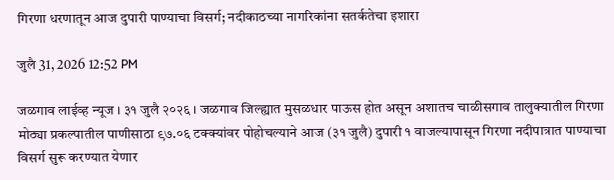गिरणा धरणातून आज दुपारी पाण्याचा विसर्ग; नदीकाठच्या नागरिकांना सतर्कतेचा इशारा

जुलै 31, 2026 12:52 PM

जळगाव लाईव्ह न्यूज । ३१ जुलै २०२६ । जळगाव जिल्ह्यात मुसळधार पाऊस होत असून अशातच चाळीसगाव तालुक्यातील गिरणा मोठ्या प्रकल्पातील पाणीसाठा ९७.०६ टक्क्यांवर पोहोचल्याने आज (३१ जुलै) दुपारी १ वाजल्यापासून गिरणा नदीपात्रात पाण्याचा विसर्ग सुरू करण्यात येणार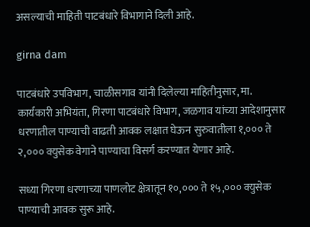असल्याची माहिती पाटबंधारे विभागाने दिली आहे.

girna dam

पाटबंधारे उपविभाग, चाळीसगाव यांनी दिलेल्या माहितीनुसार, मा. कार्यकारी अभियंता, गिरणा पाटबंधारे विभाग, जळगाव यांच्या आदेशानुसार धरणातील पाण्याची वाढती आवक लक्षात घेऊन सुरुवातीला १,००० ते २,००० क्युसेक वेगाने पाण्याचा विसर्ग करण्यात येणार आहे.

सध्या गिरणा धरणाच्या पाणलोट क्षेत्रातून १०,००० ते १५,००० क्युसेक पाण्याची आवक सुरू आहे.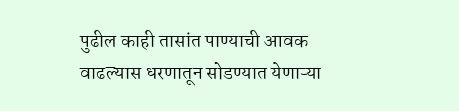पुढील काही तासांत पाण्याची आवक वाढल्यास धरणातून सोडण्यात येणाऱ्या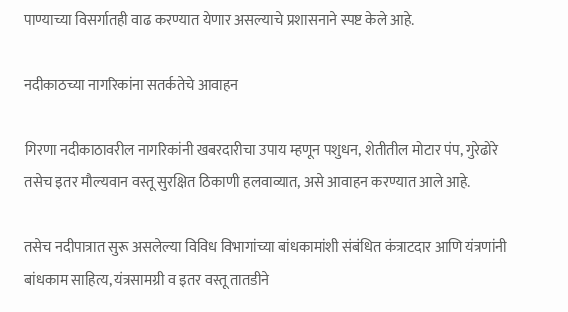पाण्याच्या विसर्गातही वाढ करण्यात येणार असल्याचे प्रशासनाने स्पष्ट केले आहे.

नदीकाठच्या नागरिकांना सतर्कतेचे आवाहन

गिरणा नदीकाठावरील नागरिकांनी खबरदारीचा उपाय म्हणून पशुधन, शेतीतील मोटार पंप, गुरेढोरे तसेच इतर मौल्यवान वस्तू सुरक्षित ठिकाणी हलवाव्यात, असे आवाहन करण्यात आले आहे.

तसेच नदीपात्रात सुरू असलेल्या विविध विभागांच्या बांधकामांशी संबंधित कंत्राटदार आणि यंत्रणांनी बांधकाम साहित्य, यंत्रसामग्री व इतर वस्तू तातडीने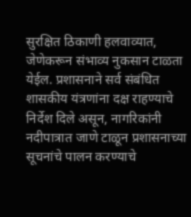सुरक्षित ठिकाणी हलवाव्यात, जेणेकरून संभाव्य नुकसान टाळता येईल. प्रशासनाने सर्व संबंधित शासकीय यंत्रणांना दक्ष राहण्याचे निर्देश दिले असून, नागरिकांनी नदीपात्रात जाणे टाळून प्रशासनाच्या सूचनांचे पालन करण्याचे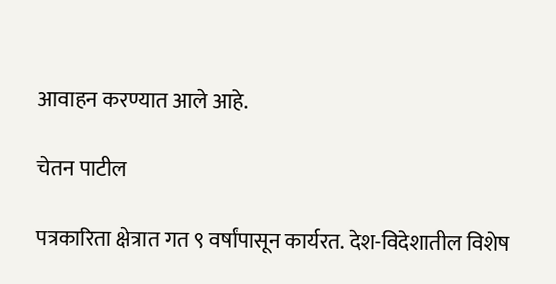आवाहन करण्यात आले आहे.

चेतन पाटील

पत्रकारिता क्षेत्रात गत ९ वर्षांपासून कार्यरत. देश-विदेशातील विशेष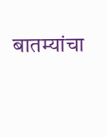बातम्यांचा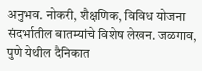अनुभव. नोकरी, शैक्षणिक, विविध योजना संदर्भातील बातम्यांचे विशेष लेखन. जळगाव, पुणे येथील दैनिकात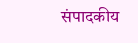संपादकीय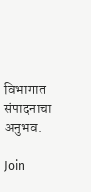विभागात संपादनाचा अनुभव.

Join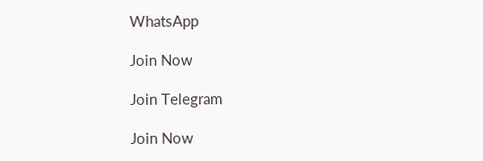WhatsApp

Join Now

Join Telegram

Join Now